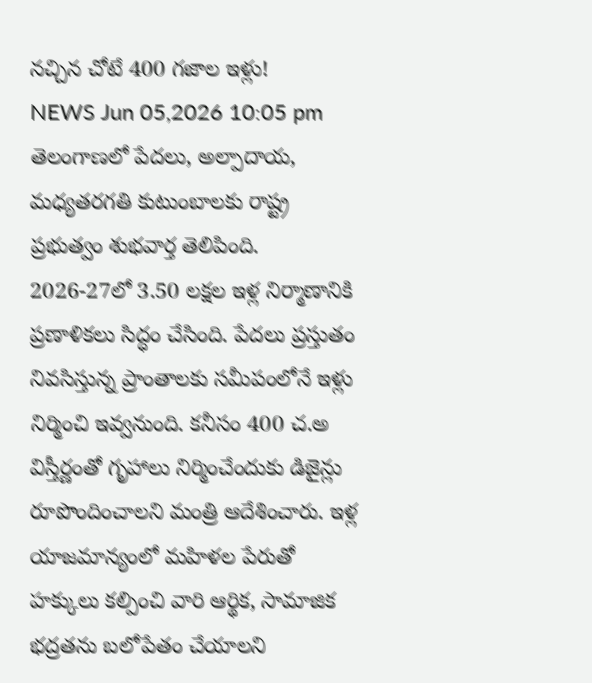నచ్చిన చోటే 400 గజాల ఇళ్లు!
NEWS Jun 05,2026 10:05 pm
తెలంగాణలో పేదలు, అల్పాదాయ, మధ్యతరగతి కుటుంబాలకు రాష్ట్ర ప్రభుత్వం శుభవార్త తెలిపింది. 2026-27లో 3.50 లక్షల ఇళ్ల నిర్మాణానికి ప్రణాళికలు సిద్ధం చేసింది. పేదలు ప్రస్తుతం నివసిస్తున్న ప్రాంతాలకు సమీపంలోనే ఇళ్లు నిర్మించి ఇవ్వనుంది. కనీసం 400 చ.అ విస్తీర్ణంతో గృహాలు నిర్మించేందుకు డిజైన్లు రూపొందించాలని మంత్రి ఆదేశించారు. ఇళ్ల యాజమాన్యంలో మహిళల పేరుతో హక్కులు కల్పించి వారి ఆర్థిక, సామాజిక భద్రతను బలోపేతం చేయాలని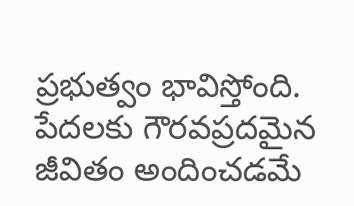ప్రభుత్వం భావిస్తోంది. పేదలకు గౌరవప్రదమైన జీవితం అందించడమే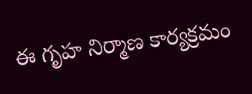ఈ గృహ నిర్మాణ కార్యక్రమం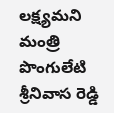లక్ష్యమని మంత్రి పొంగులేటి శ్రీనివాస రెడ్డి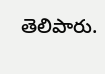తెలిపారు.